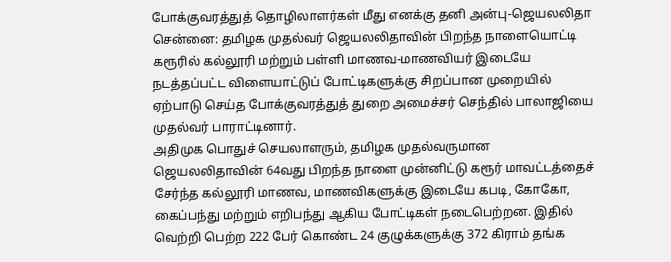போக்குவரத்துத் தொழிலாளர்கள் மீது எனக்கு தனி அன்பு-ஜெயலலிதா
சென்னை: தமிழக முதல்வர் ஜெயலலிதாவின் பிறந்த நாளையொட்டி கரூரில் கல்லூரி மற்றும் பள்ளி மாணவ-மாணவியர் இடையே நடத்தப்பட்ட விளையாட்டுப் போட்டிகளுக்கு சிறப்பான முறையில் ஏற்பாடு செய்த போக்குவரத்துத் துறை அமைச்சர் செந்தில் பாலாஜியை முதல்வர் பாராட்டினார்.
அதிமுக பொதுச் செயலாளரும், தமிழக முதல்வருமான ஜெயலலிதாவின் 64வது பிறந்த நாளை முன்னிட்டு கரூர் மாவட்டத்தைச் சேர்ந்த கல்லூரி மாணவ, மாணவிகளுக்கு இடையே கபடி, கோகோ, கைப்பந்து மற்றும் எறிபந்து ஆகிய போட்டிகள் நடைபெற்றன. இதில் வெற்றி பெற்ற 222 பேர் கொண்ட 24 குழுக்களுக்கு 372 கிராம் தங்க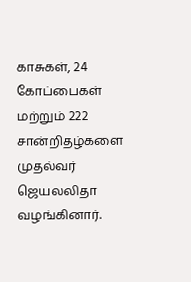காசுகள், 24 கோப்பைகள் மற்றும் 222 சான்றிதழ்களை முதல்வர் ஜெயலலிதா வழங்கினார்.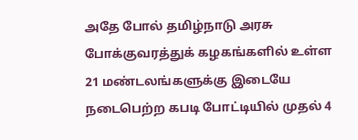அதே போல் தமிழ்நாடு அரசு போக்குவரத்துக் கழகங்களில் உள்ள 21 மண்டலங்களுக்கு இடையே நடைபெற்ற கபடி போட்டியில் முதல் 4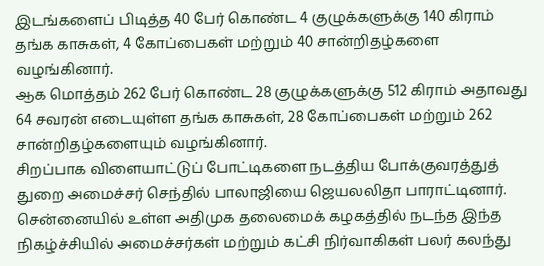இடங்களைப் பிடித்த 40 பேர் கொண்ட 4 குழுக்களுக்கு 140 கிராம் தங்க காசுகள், 4 கோப்பைகள் மற்றும் 40 சான்றிதழ்களை வழங்கினார்.
ஆக மொத்தம் 262 பேர் கொண்ட 28 குழுக்களுக்கு 512 கிராம் அதாவது 64 சவரன் எடையுள்ள தங்க காசுகள், 28 கோப்பைகள் மற்றும் 262 சான்றிதழ்களையும் வழங்கினார்.
சிறப்பாக விளையாட்டுப் போட்டிகளை நடத்திய போக்குவரத்துத் துறை அமைச்சர் செந்தில் பாலாஜியை ஜெயலலிதா பாராட்டினார். சென்னையில் உள்ள அதிமுக தலைமைக் கழகத்தில் நடந்த இந்த நிகழ்ச்சியில் அமைச்சர்கள் மற்றும் கட்சி நிர்வாகிகள் பலர் கலந்து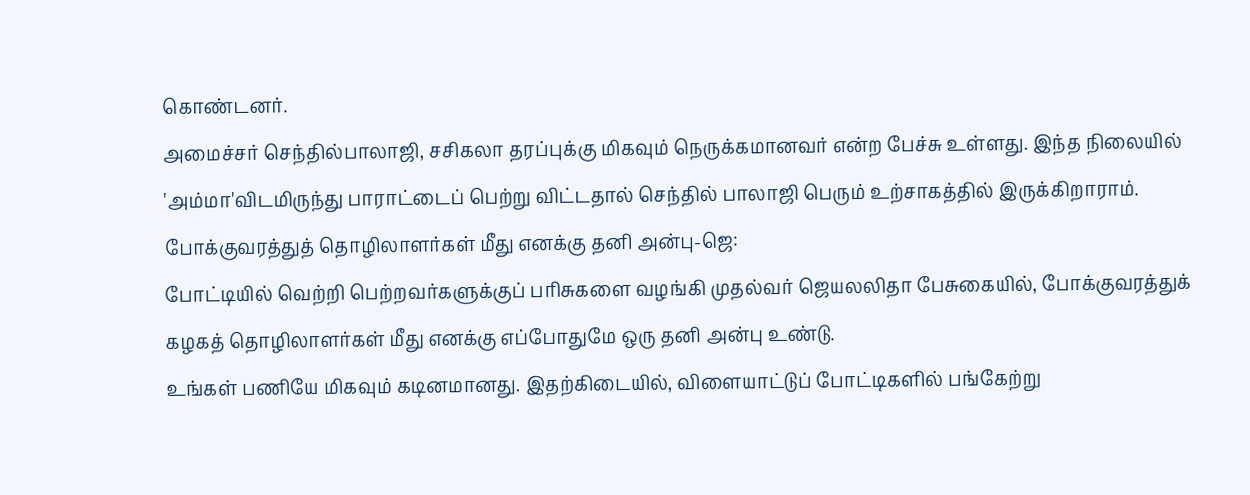கொண்டனர்.
அமைச்சர் செந்தில்பாலாஜி, சசிகலா தரப்புக்கு மிகவும் நெருக்கமானவர் என்ற பேச்சு உள்ளது. இந்த நிலையில் 'அம்மா'விடமிருந்து பாராட்டைப் பெற்று விட்டதால் செந்தில் பாலாஜி பெரும் உற்சாகத்தில் இருக்கிறாராம்.
போக்குவரத்துத் தொழிலாளர்கள் மீது எனக்கு தனி அன்பு-ஜெ:
போட்டியில் வெற்றி பெற்றவர்களுக்குப் பரிசுகளை வழங்கி முதல்வர் ஜெயலலிதா பேசுகையில், போக்குவரத்துக் கழகத் தொழிலாளர்கள் மீது எனக்கு எப்போதுமே ஒரு தனி அன்பு உண்டு.
உங்கள் பணியே மிகவும் கடினமானது. இதற்கிடையில், விளையாட்டுப் போட்டிகளில் பங்கேற்று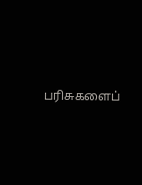பரிசுகளைப்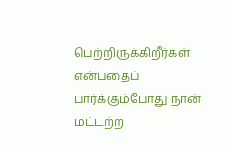பெற்றிருக்கிறீர்கள் என்பதைப் பார்க்கும்போது நான் மட்டற்ற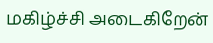மகிழ்ச்சி அடைகிறேன்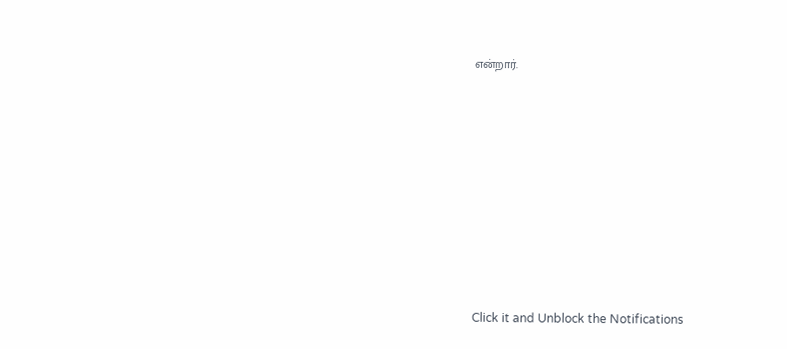என்றார்.












Click it and Unblock the Notifications